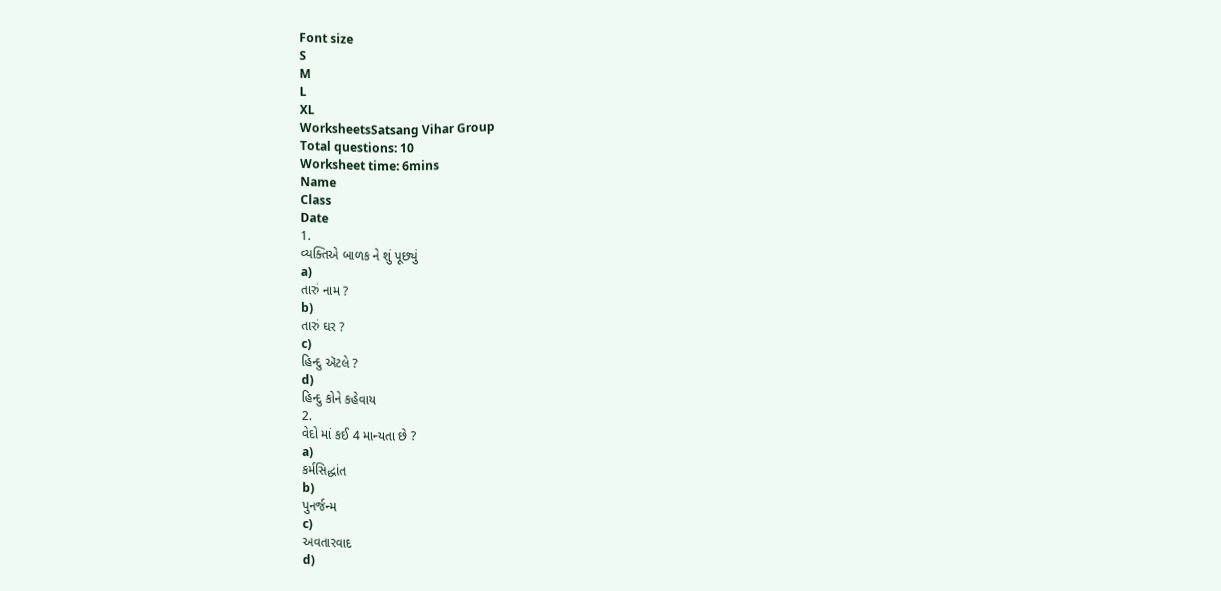Font size
S
M
L
XL
WorksheetsSatsang Vihar Group
Total questions: 10
Worksheet time: 6mins
Name
Class
Date
1.
વ્યક્તિએ બાળક ને શું પૂછ્યું
a)
તારું નામ ?
b)
તારું ઘર ?
c)
હિન્દુ ઍટલે ?
d)
હિન્દુ કોને કહેવાય
2.
વેદો માં કઈ 4 માન્યતા છે ?
a)
કર્મસિદ્ધાંત
b)
પુનર્જન્મ
c)
અવતારવાદ
d)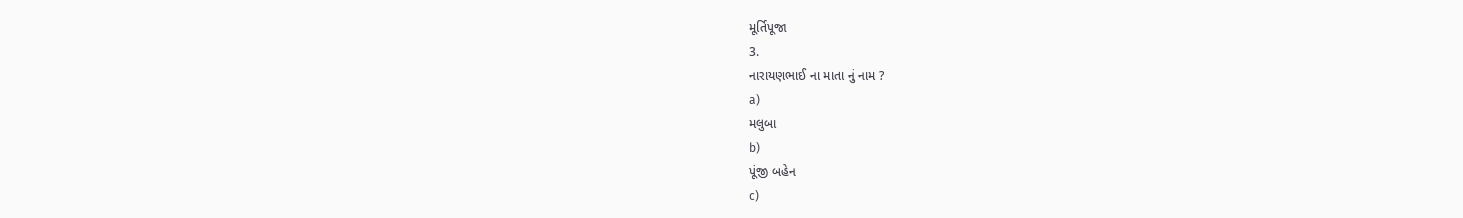મૂર્તિપૂજા
3.
નારાયણભાઈ ના માતા નું નામ ?
a)
મલુબા
b)
પૂંજી બહેન
c)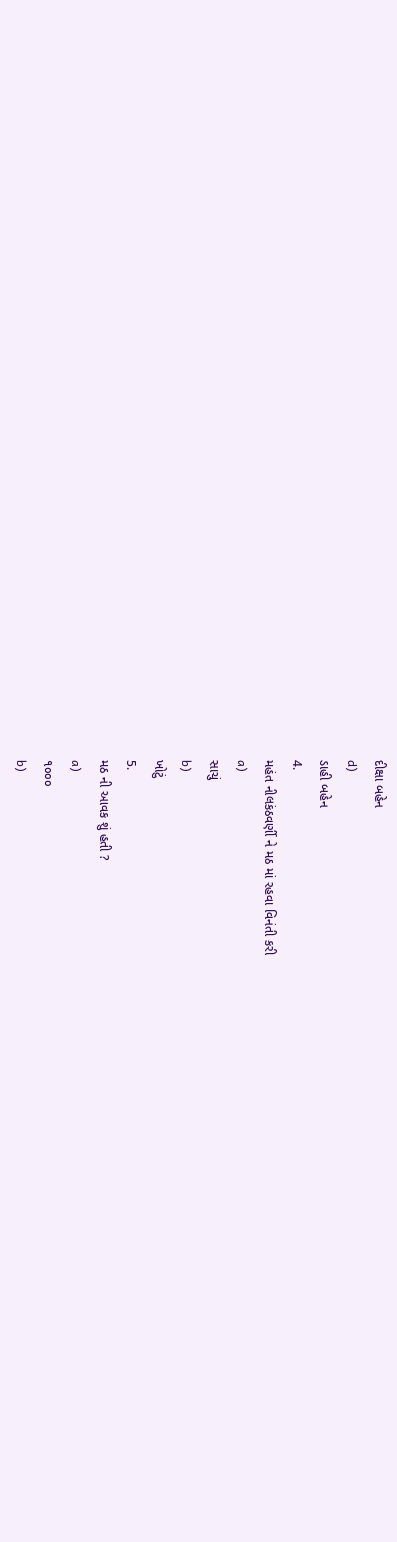દીક્ષા બહેન
d)
ડાહી બહેન
4.
મહંત નીલકંઠવર્ણી ને મઠ માં રહવા વિનંતી કરી
a)
સાચું
b)
ખોટું
5.
મઠ ની આવક શું હતી ?
a)
૧૦૦૦
b)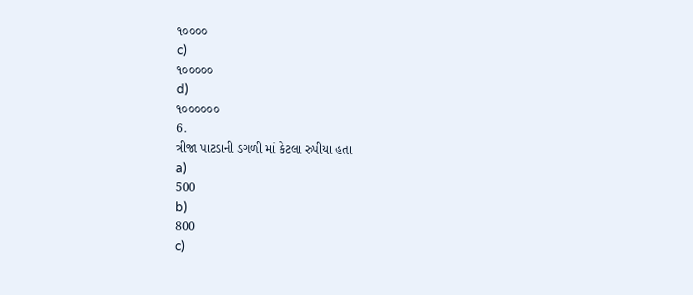૧૦૦૦૦
c)
૧૦૦૦૦૦
d)
૧૦૦૦૦૦૦
6.
ત્રીજા પાટડાની ડગળી માં કેટલા રુપીયા હતા
a)
500
b)
800
c)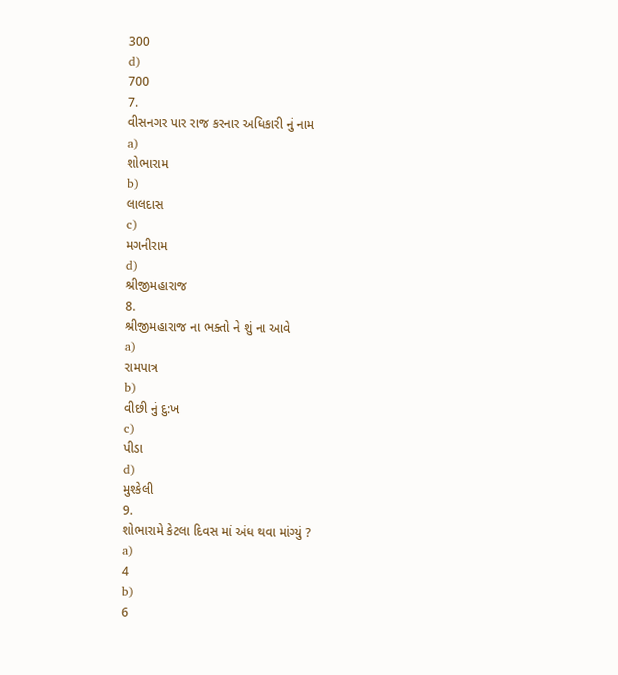300
d)
700
7.
વીસનગર પાર રાજ કરનાર અધિકારી નું નામ
a)
શોભારામ
b)
લાલદાસ
c)
મગનીરામ
d)
શ્રીજીમહારાજ
8.
શ્રીજીમહારાજ ના ભક્તો ને શું ના આવે
a)
રામપાત્ર
b)
વીછી નું દુ:ખ
c)
પીડા
d)
મુશ્કેલી
9.
શોભારામે કેટલા દિવસ માં અંધ થવા માંગ્યું ?
a)
4
b)
6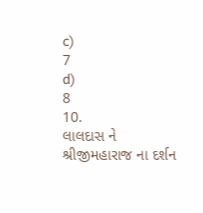c)
7
d)
8
10.
લાલદાસ ને શ્રીજીમહારાજ ના દર્શન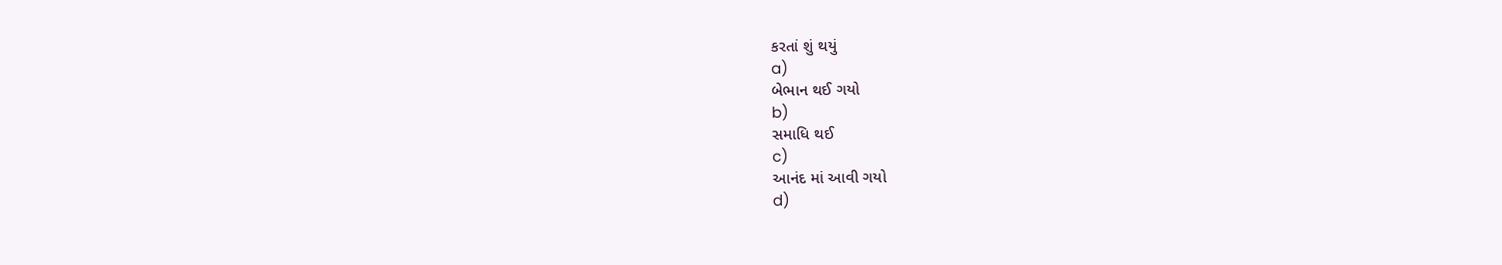કરતાં શું થયું
a)
બેભાન થઈ ગયો
b)
સમાધિ થઈ
c)
આનંદ માં આવી ગયો
d)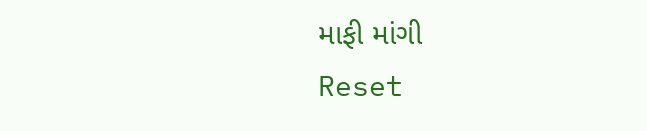માફી માંગી
Reset